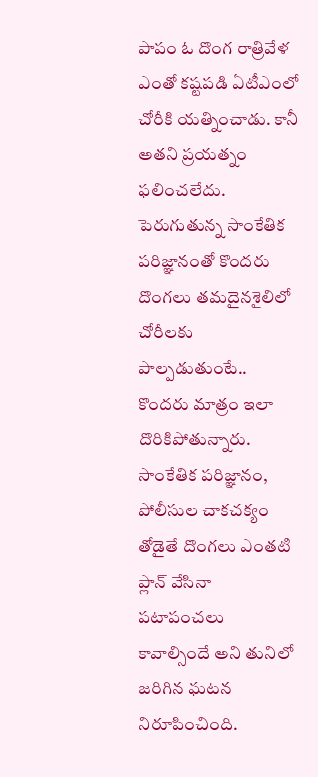పాపం ఓ దొంగ రాత్రివేళ ఎంతో కష్టపడి ఏటీఎంలో చోరీకి యత్నించాడు. కానీ అతని ప్రయత్నం ఫలించలేదు. పెరుగుతున్న సాంకేతిక పరిజ్ఞానంతో కొందరు దొంగలు తమదైనశైలిలో చోరీలకు పాల్పడుతుంటే.. కొందరు మాత్రం ఇలా దొరికిపోతున్నారు. సాంకేతిక పరిజ్ఞానం, పోలీసుల చాకచక్యం తోడైతే దొంగలు ఎంతటి ప్లాన్ వేసినా పటాపంచలు కావాల్సిందే అని తునిలో జరిగిన ఘటన నిరూపించింది.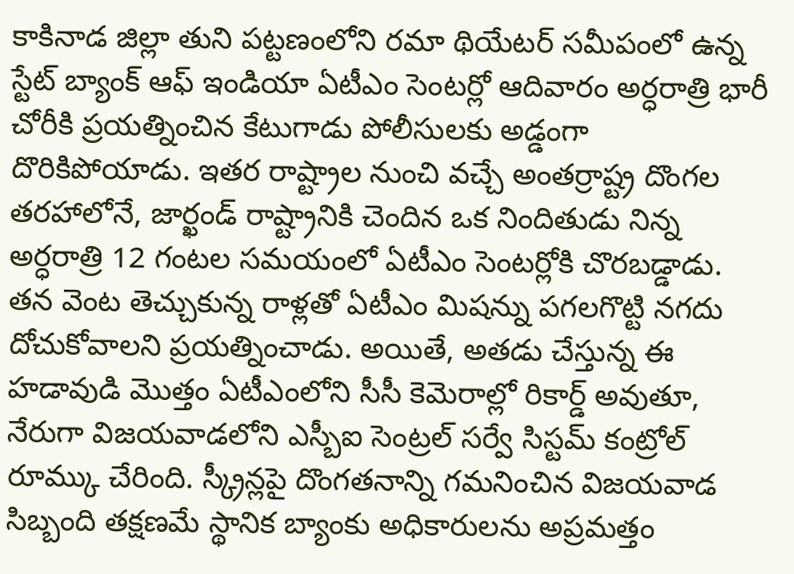కాకినాడ జిల్లా తుని పట్టణంలోని రమా థియేటర్ సమీపంలో ఉన్న స్టేట్ బ్యాంక్ ఆఫ్ ఇండియా ఏటీఎం సెంటర్లో ఆదివారం అర్ధరాత్రి భారీ చోరీకి ప్రయత్నించిన కేటుగాడు పోలీసులకు అడ్డంగా దొరికిపోయాడు. ఇతర రాష్ట్రాల నుంచి వచ్చే అంతర్రాష్ట్ర దొంగల తరహాలోనే, జార్ఖండ్ రాష్ట్రానికి చెందిన ఒక నిందితుడు నిన్న అర్ధరాత్రి 12 గంటల సమయంలో ఏటీఎం సెంటర్లోకి చొరబడ్డాడు. తన వెంట తెచ్చుకున్న రాళ్లతో ఏటీఎం మిషన్ను పగలగొట్టి నగదు దోచుకోవాలని ప్రయత్నించాడు. అయితే, అతడు చేస్తున్న ఈ హడావుడి మొత్తం ఏటీఎంలోని సీసీ కెమెరాల్లో రికార్డ్ అవుతూ, నేరుగా విజయవాడలోని ఎస్బీఐ సెంట్రల్ సర్వే సిస్టమ్ కంట్రోల్ రూమ్కు చేరింది. స్క్రీన్లపై దొంగతనాన్ని గమనించిన విజయవాడ సిబ్బంది తక్షణమే స్థానిక బ్యాంకు అధికారులను అప్రమత్తం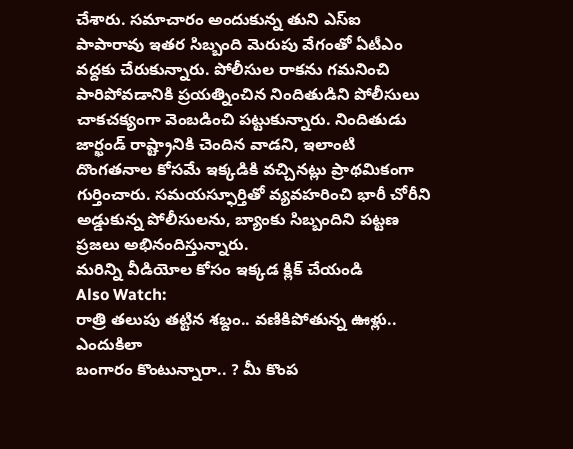చేశారు. సమాచారం అందుకున్న తుని ఎస్ఐ పాపారావు ఇతర సిబ్బంది మెరుపు వేగంతో ఏటీఎం వద్దకు చేరుకున్నారు. పోలీసుల రాకను గమనించి పారిపోవడానికి ప్రయత్నించిన నిందితుడిని పోలీసులు చాకచక్యంగా వెంబడించి పట్టుకున్నారు. నిందితుడు జార్ఖండ్ రాష్ట్రానికి చెందిన వాడని, ఇలాంటి దొంగతనాల కోసమే ఇక్కడికి వచ్చినట్లు ప్రాథమికంగా గుర్తించారు. సమయస్ఫూర్తితో వ్యవహరించి భారీ చోరీని అడ్డుకున్న పోలీసులను, బ్యాంకు సిబ్బందిని పట్టణ ప్రజలు అభినందిస్తున్నారు.
మరిన్ని వీడియోల కోసం ఇక్కడ క్లిక్ చేయండి
Also Watch:
రాత్రి తలుపు తట్టిన శబ్దం.. వణికిపోతున్న ఊళ్లు.. ఎందుకిలా
బంగారం కొంటున్నారా.. ? మీ కొంప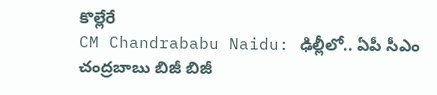కొల్లేరే
CM Chandrababu Naidu: ఢిల్లీలో.. ఏపీ సీఎం చంద్రబాబు బిజీ బిజీ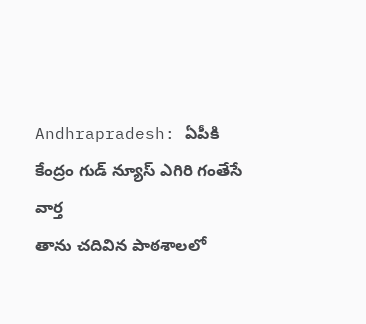Andhrapradesh: ఏపీకి కేంద్రం గుడ్ న్యూస్ ఎగిరి గంతేసే వార్త
తాను చదివిన పాఠశాలలో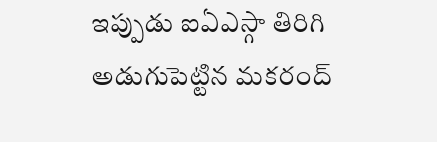ఇప్పుడు ఐఏఎస్గా తిరిగి అడుగుపెట్టిన మకరంద్